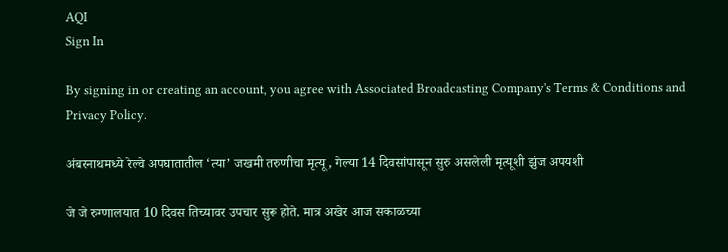AQI
Sign In

By signing in or creating an account, you agree with Associated Broadcasting Company's Terms & Conditions and Privacy Policy.

अंबरनाथमध्ये रेल्वे अपघातातील ‘त्या’ जखमी तरुणीचा मृत्यू, गेल्या 14 दिवसांपासून सुरु असलेली मृत्यूशी झुंज अपयशी

जे जे रुग्णालयात 10 दिवस तिच्यावर उपचार सुरू होते. मात्र अखेर आज सकाळच्या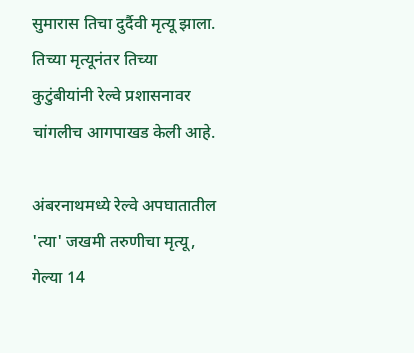सुमारास तिचा दुर्दैवी मृत्यू झाला. तिच्या मृत्यूनंतर तिच्या कुटुंबीयांनी रेल्वे प्रशासनावर चांगलीच आगपाखड केली आहे.

अंबरनाथमध्ये रेल्वे अपघातातील 'त्या' जखमी तरुणीचा मृत्यू, गेल्या 14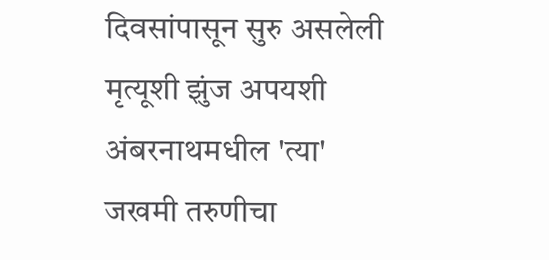दिवसांपासून सुरु असलेली मृत्यूशी झुंज अपयशी
अंबरनाथमधील 'त्या' जखमी तरुणीचा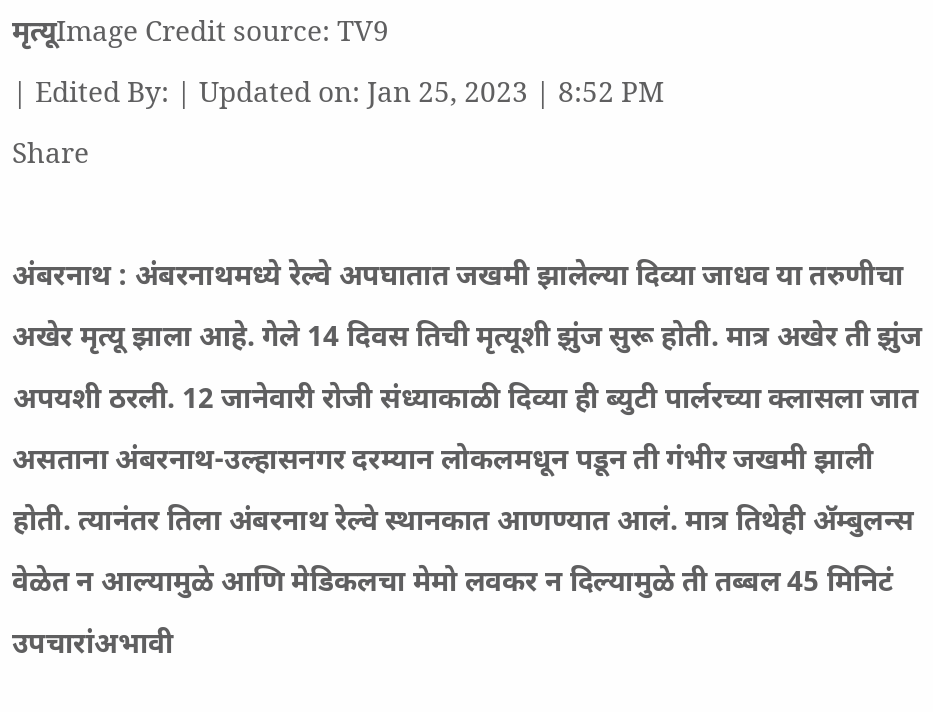मृत्यूImage Credit source: TV9
| Edited By: | Updated on: Jan 25, 2023 | 8:52 PM
Share

अंबरनाथ : अंबरनाथमध्ये रेल्वे अपघातात जखमी झालेल्या दिव्या जाधव या तरुणीचा अखेर मृत्यू झाला आहे. गेले 14 दिवस तिची मृत्यूशी झुंज सुरू होती. मात्र अखेर ती झुंज अपयशी ठरली. 12 जानेवारी रोजी संध्याकाळी दिव्या ही ब्युटी पार्लरच्या क्लासला जात असताना अंबरनाथ-उल्हासनगर दरम्यान लोकलमधून पडून ती गंभीर जखमी झाली होती. त्यानंतर तिला अंबरनाथ रेल्वे स्थानकात आणण्यात आलं. मात्र तिथेही ॲम्बुलन्स वेळेत न आल्यामुळे आणि मेडिकलचा मेमो लवकर न दिल्यामुळे ती तब्बल 45 मिनिटं उपचारांअभावी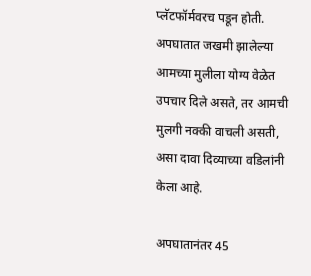प्लॅटफॉर्मवरच पडून होती. अपघातात जखमी झालेल्या आमच्या मुलीला योग्य वेळेत उपचार दिले असते, तर आमची मुलगी नक्की वाचली असती, असा दावा दिव्याच्या वडिलांनी केला आहे.

अपघातानंतर 45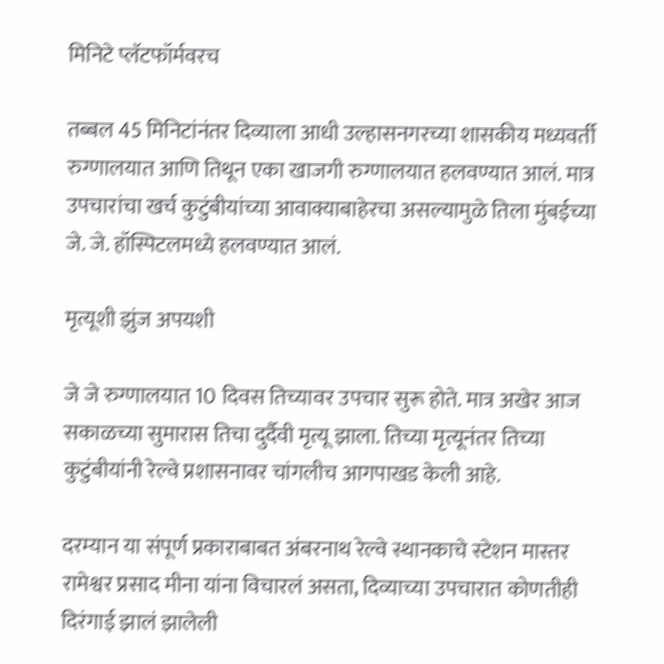मिनिटे प्लॅटफॉर्मवरच

तब्बल 45 मिनिटांनंतर दिव्याला आधी उल्हासनगरच्या शासकीय मध्यवर्ती रुग्णालयात आणि तिथून एका खाजगी रुग्णालयात हलवण्यात आलं. मात्र उपचारांचा खर्च कुटुंबीयांच्या आवाक्याबाहेरचा असल्यामुळे तिला मुंबईच्या जे. जे. हॉस्पिटलमध्ये हलवण्यात आलं.

मृत्यूशी झुंज अपयशी

जे जे रुग्णालयात 10 दिवस तिच्यावर उपचार सुरू होते. मात्र अखेर आज सकाळच्या सुमारास तिचा दुर्दैवी मृत्यू झाला. तिच्या मृत्यूनंतर तिच्या कुटुंबीयांनी रेल्वे प्रशासनावर चांगलीच आगपाखड केली आहे.

दरम्यान या संपूर्ण प्रकाराबाबत अंबरनाथ रेल्वे स्थानकाचे स्टेशन मास्तर रामेश्वर प्रसाद मीना यांना विचारलं असता, दिव्याच्या उपचारात कोणतीही दिरंगाई झालं झालेली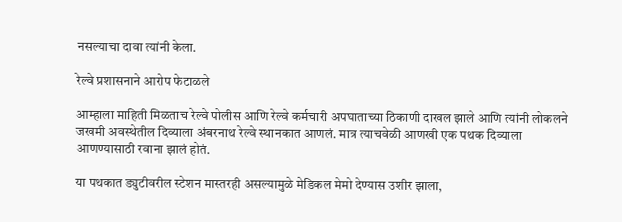नसल्याचा दावा त्यांनी केला.

रेल्वे प्रशासनाने आरोप फेटाळले

आम्हाला माहिती मिळताच रेल्वे पोलीस आणि रेल्वे कर्मचारी अपघाताच्या ठिकाणी दाखल झाले आणि त्यांनी लोकलने जखमी अवस्थेतील दिव्याला अंबरनाथ रेल्वे स्थानकात आणलं. मात्र त्याचवेळी आणखी एक पथक दिव्याला आणण्यासाठी रवाना झालं होतं.

या पथकात ड्युटीवरील स्टेशन मास्तरही असल्यामुळे मेडिकल मेमो देण्यास उशीर झाला,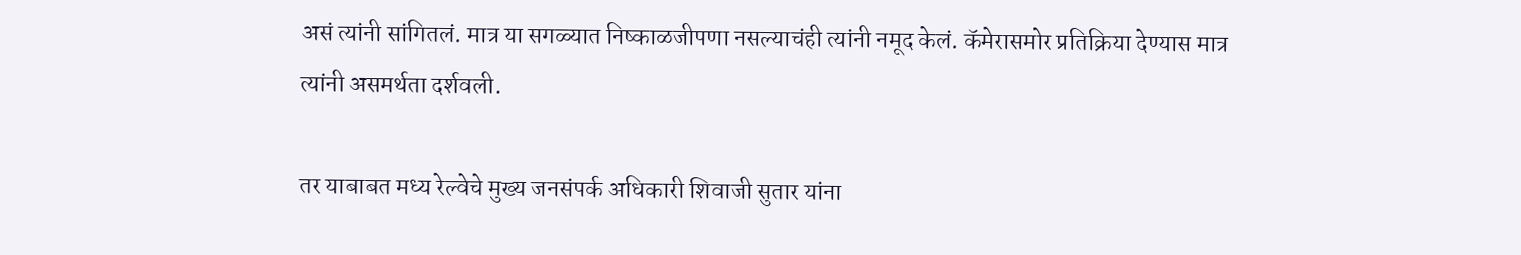असं त्यांनी सांगितलं. मात्र या सगळ्यात निष्काळजीपणा नसल्याचंही त्यांनी नमूद केलं. कॅमेरासमोर प्रतिक्रिया देण्यास मात्र त्यांनी असमर्थता दर्शवली.

तर याबाबत मध्य रेल्वेचे मुख्य जनसंपर्क अधिकारी शिवाजी सुतार यांना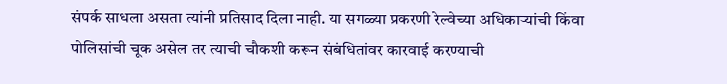संपर्क साधला असता त्यांनी प्रतिसाद दिला नाही. या सगळ्या प्रकरणी रेल्वेच्या अधिकाऱ्यांची किंवा पोलिसांची चूक असेल तर त्याची चौकशी करून संबंधितांवर कारवाई करण्याची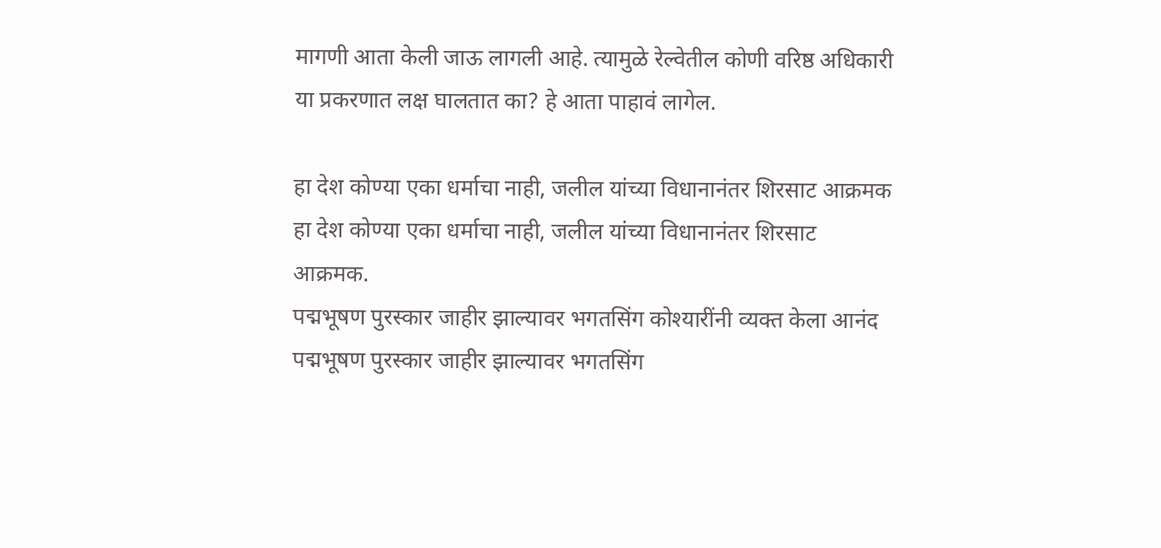मागणी आता केली जाऊ लागली आहे. त्यामुळे रेल्वेतील कोणी वरिष्ठ अधिकारी या प्रकरणात लक्ष घालतात का? हे आता पाहावं लागेल.

हा देश कोण्या एका धर्माचा नाही, जलील यांच्या विधानानंतर शिरसाट आक्रमक
हा देश कोण्या एका धर्माचा नाही, जलील यांच्या विधानानंतर शिरसाट आक्रमक.
पद्मभूषण पुरस्कार जाहीर झाल्यावर भगतसिंग कोश्यारींनी व्यक्त केला आनंद
पद्मभूषण पुरस्कार जाहीर झाल्यावर भगतसिंग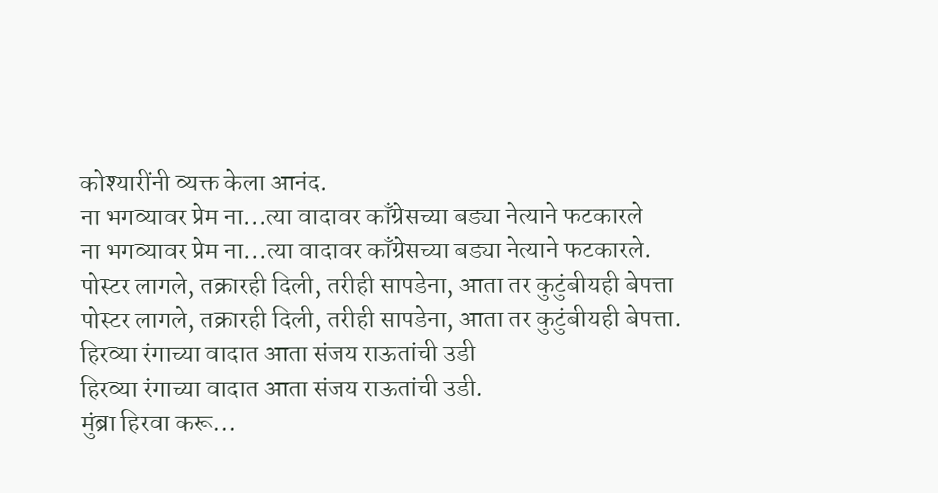कोश्यारींनी व्यक्त केला आनंद.
ना भगव्यावर प्रेम ना...त्या वादावर काँग्रेसच्या बड्या नेत्याने फटकारले
ना भगव्यावर प्रेम ना...त्या वादावर काँग्रेसच्या बड्या नेत्याने फटकारले.
पोस्टर लागले, तक्रारही दिली, तरीही सापडेना, आता तर कुटुंबीयही बेपत्ता
पोस्टर लागले, तक्रारही दिली, तरीही सापडेना, आता तर कुटुंबीयही बेपत्ता.
हिरव्या रंगाच्या वादात आता संजय राऊतांची उडी
हिरव्या रंगाच्या वादात आता संजय राऊतांची उडी.
मुंब्रा हिरवा करू...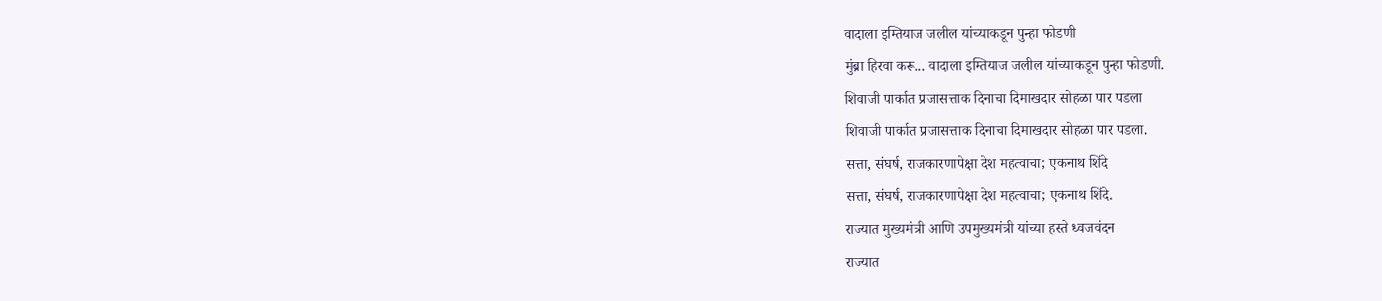वादाला इम्तियाज जलील यांच्याकडून पुन्हा फोडणी
मुंब्रा हिरवा करू... वादाला इम्तियाज जलील यांच्याकडून पुन्हा फोडणी.
शिवाजी पार्कात प्रजासत्ताक दिनाचा दिमाखदार सोहळा पार पडला
शिवाजी पार्कात प्रजासत्ताक दिनाचा दिमाखदार सोहळा पार पडला.
सत्ता, संघर्ष, राजकारणापेक्षा देश महत्वाचा; एकनाथ शिंदे
सत्ता, संघर्ष, राजकारणापेक्षा देश महत्वाचा; एकनाथ शिंदे.
राज्यात मुख्यमंत्री आणि उपमुख्यमंत्री यांच्या हस्ते ध्वजवंदन
राज्यात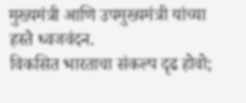मुख्यमंत्री आणि उपमुख्यमंत्री यांच्या हस्ते ध्वजवंदन.
विकसित भारताचा संकल्प दृढ होवो;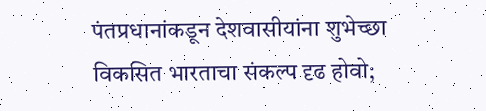पंतप्रधानांकडून देशवासीयांना शुभेच्छा
विकसित भारताचा संकल्प दृढ होवो;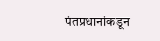पंतप्रधानांकडून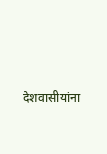देशवासीयांना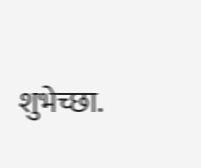शुभेच्छा.